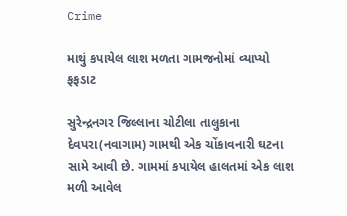Crime

માથું કપાયેલ લાશ મળતા ગામજનોમાં વ્યાપ્યો ફફડાટ

સુરેન્દ્રનગર જિલ્લાના ચોટીલા તાલુકાના દેવપરા(નવાગામ) ગામથી એક ચોંકાવનારી ઘટના સામે આવી છે. ગામમાં કપાયેલ હાલતમાં એક લાશ મળી આવેલ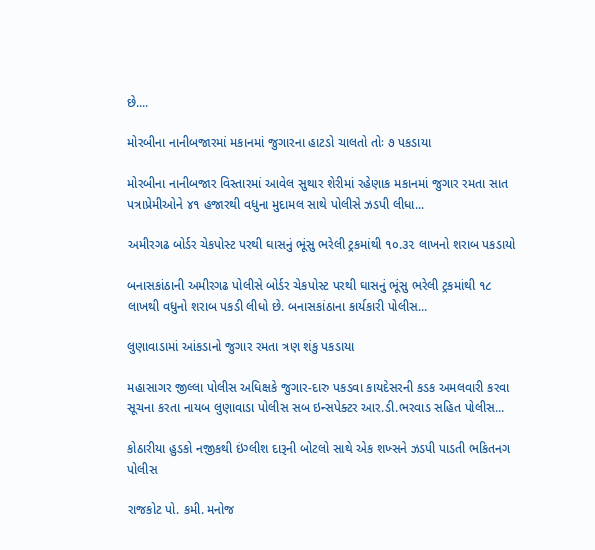છે....

મોરબીના નાનીબજારમાં મકાનમાં જુગારના હાટડો ચાલતો તોઃ ૭ પકડાયા

મોરબીના નાનીબજાર વિસ્તારમાં આવેલ સુથાર શેરીમાં રહેણાક મકાનમાં જુગાર રમતા સાત પત્રાપ્રેમીઓને ૪૧ હજારથી વધુના મુદામલ સાથે પોલીસે ઝડપી લીધા...

અમીરગઢ બોર્ડર ચેકપોસ્ટ પરથી ઘાસનું ભૂંસુ ભરેલી ટ્રકમાંથી ૧૦.૩૨ લાખનો શરાબ પકડાયો

બનાસકાંઠાની અમીરગઢ પોલીસે બોર્ડર ચેકપોસ્ટ પરથી ઘાસનું ભૂંસુ ભરેલી ટ્રકમાંથી ૧૮ લાખથી વધુનો શરાબ પકડી લીધો છે. બનાસકાંઠાના કાર્યકારી પોલીસ...

લુણાવાડામાં આંકડાનો જુગાર રમતા ત્રણ શંકુ પકડાયા

મહાસાગર જીલ્લા પોલીસ અધિક્ષકે જુગાર-દારુ પકડવા કાયદેસરની કડક અમલવારી કરવા સૂચના કરતા નાયબ લુણાવાડા પોલીસ સબ ઇન્સપેક્ટર આર.ડી.ભરવાડ સહિત પોલીસ...

કોઠારીયા હુડકો નજીકથી ઇંગ્લીશ દારૂની બોટલો સાથે એક શખ્સને ઝડપી પાડતી ભકિતનગ પોલીસ

રાજકોટ પો. કમી. મનોજ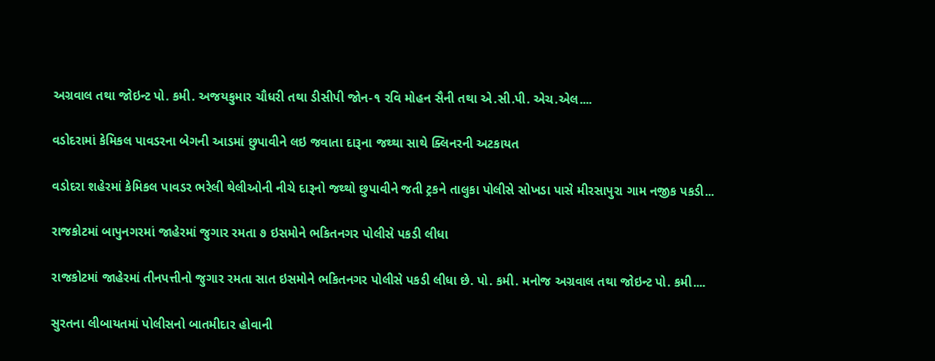અગ્રવાલ તથા જોઇન્ટ પો. કમી. અજયકુમાર ચૌધરી તથા ડીસીપી જોન-૧ રવિ મોહન સૈની તથા એ.સી.પી. એચ.એલ....

વડોદરામાં કેમિકલ પાવડરના બેગની આડમાં છુપાવીને લઇ જવાતા દારૂના જથ્થા સાથે ક્લિનરની અટકાયત

વડોદરા શહેરમાં કેમિકલ પાવડર ભરેલી થેલીઓની નીચે દારૂનો જથ્થો છુપાવીને જતી ટ્રકને તાલુકા પોલીસે સોખડા પાસે મીરસાપુરા ગામ નજીક પકડી...

રાજકોટમાં બાપુનગરમાં જાહેરમાં જુગાર રમતા ૭ ઇસમોને ભકિતનગર પોલીસે પકડી લીધા

રાજકોટમાં જાહેરમાં તીનપત્તીનો જુગાર રમતા સાત ઇસમોને ભકિતનગર પોલીસે પકડી લીધા છે. પો. કમી. મનોજ અગ્રવાલ તથા જોઇન્ટ પો. કમી....

સુરતના લીબાયતમાં પોલીસનો બાતમીદાર હોવાની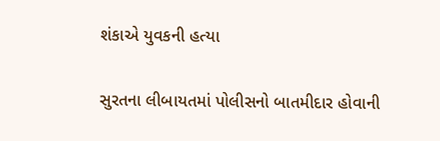શંકાએ યુવકની હત્યા

સુરતના લીબાયતમાં પોલીસનો બાતમીદાર હોવાની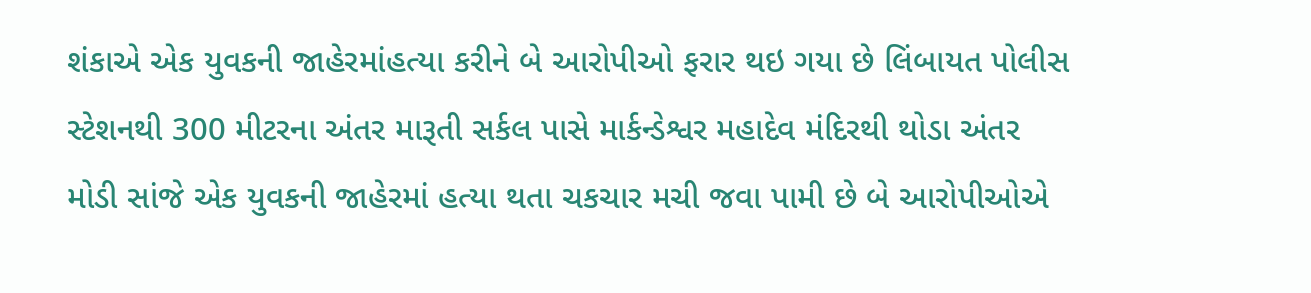શંકાએ એક યુવકની જાહેરમાંહત્યા કરીને બે આરોપીઓ ફરાર થઇ ગયા છે લિંબાયત પોલીસ સ્ટેશનથી 300 મીટરના અંતર મારૂતી સર્કલ પાસે માર્કન્ડેશ્વર મહાદેવ મંદિરથી થોડા અંતર મોડી સાંજે એક યુવકની જાહેરમાં હત્યા થતા ચકચાર મચી જવા પામી છે બે આરોપીઓએ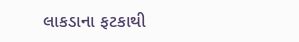લાકડાના ફટકાથી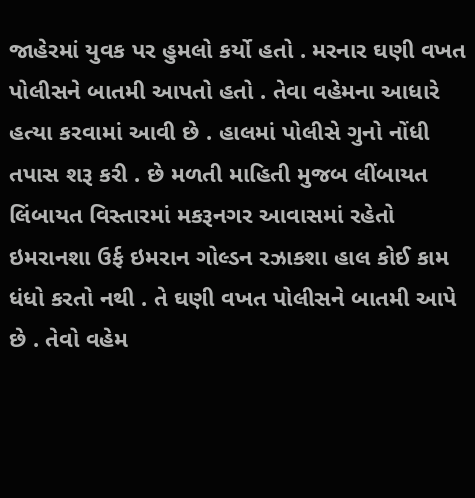જાહેરમાં યુવક પર હુમલો કર્યો હતો . મરનાર ઘણી વખત પોલીસને બાતમી આપતો હતો . તેવા વહેમના આધારે હત્યા કરવામાં આવી છે . હાલમાં પોલીસે ગુનો નોંધી તપાસ શરૂ કરી . છે મળતી માહિતી મુજબ લીંબાયત લિંબાયત વિસ્તારમાં મકરૂનગર આવાસમાં રહેતો ઇમરાનશા ઉર્ફ ઇમરાન ગોલ્ડન રઝાકશા હાલ કોઈ કામ ધંધો કરતો નથી . તે ઘણી વખત પોલીસને બાતમી આપે છે . તેવો વહેમ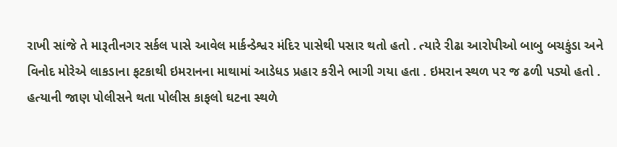રાખી સાંજે તે મારૂતીનગર સર્કલ પાસે આવેલ માર્કન્ડેશ્વર મંદિર પાસેથી પસાર થતો હતો . ત્યારે રીઢા આરોપીઓ બાબુ બચકુંડા અને વિનોદ મોરેએ લાકડાના ફટકાથી ઇમરાનના માથામાં આડેધડ પ્રહાર કરીને ભાગી ગયા હતા . ઇમરાન સ્થળ પર જ ઢળી પડ્યો હતો . હત્યાની જાણ પોલીસને થતા પોલીસ કાફલો ઘટના સ્થળે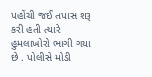પહોંચી જઈ તપાસ શરૂ કરી હતી ત્યારે હુમલાખોરો ભાગી ગયા છે . પોલીસે મોડી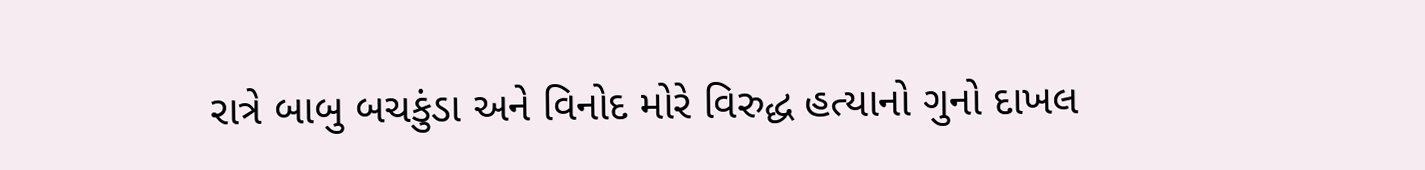રાત્રે બાબુ બચકુંડા અને વિનોદ મોરે વિરુદ્ધ હત્યાનો ગુનો દાખલ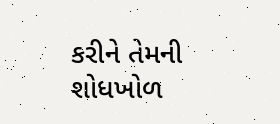કરીને તેમની શોધખોળ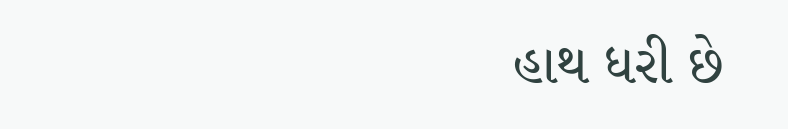હાથ ધરી છે